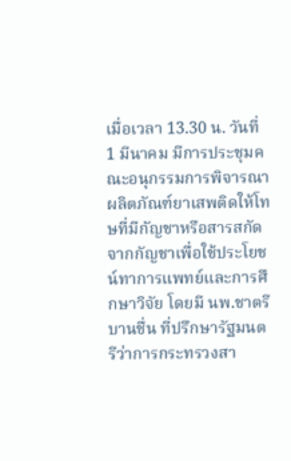เมื่อเวลา 13.30 น. วันที่ 1 มีนาคม มีการประชุมคณะอนุกรรมการพิจารณาผลิตภัณฑ์ยาเสพติดให้โทษที่มีกัญชาหรือสารสกัดจากกัญชาเพื่อใช้ประโยชน์ทาการแพทย์และการศึกษาวิจัย โดยมี นพ.ชาตรี บานชื่น ที่ปรึกษารัฐมนตรีว่าการกระทรวงสา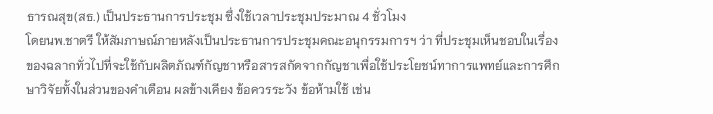ธารณสุข(สธ.) เป็นประธานการประชุม ซึ่งใช้เวลาประชุมประมาณ 4 ชั่วโมง
โดยนพ.ชาตรี ให้สัมภาษณ์ภายหลังเป็นประธานการประชุมคณะอนุกรรมการฯ ว่า ที่ประชุมเห็นชอบในเรื่องของฉลากทั่วไปที่จะใช้กับผลิตภัณฑ์กัญชาหรือสารสกัดจากกัญชาเพื่อใช้ประโยชน์ทาการแพทย์และการศึกษาวิจัยทั้งในส่วนของคำเตือน ผลข้างเคียง ข้อควรระวัง ข้อห้ามใช้ เช่น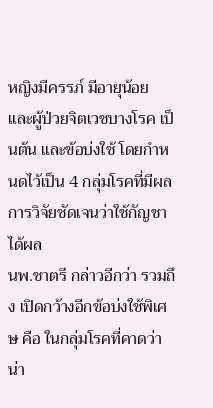หญิงมีครรภ์ มีอายุน้อย และผู้ป่วยจิตเวชบางโรค เป็นต้น และข้อบ่งใช้ โดยกำหนดไว้เป็น 4 กลุ่มโรคที่มีผลการวิจัยชัดเจนว่าใช้กัญชาได้ผล
นพ.ชาตรี กล่าวอีกว่า รวมถึง เปิดกว้างอีกข้อบ่งใช้พิเศษ คือ ในกลุ่มโรคที่คาดว่าน่า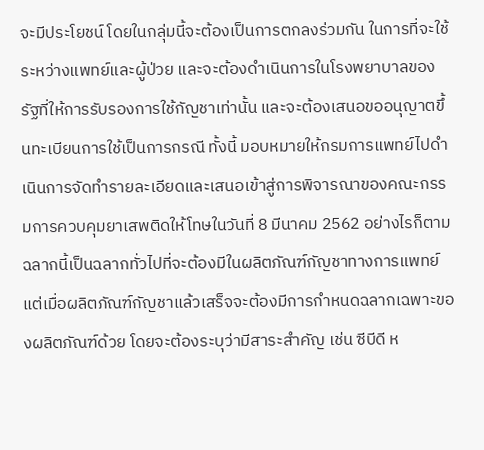จะมีประโยชน์ โดยในกลุ่มนี้จะต้องเป็นการตกลงร่วมกัน ในการที่จะใช้ระหว่างแพทย์และผู้ป่วย และจะต้องดำเนินการในโรงพยาบาลของรัฐที่ให้การรับรองการใช้กัญชาเท่านั้น และจะต้องเสนอขออนุญาตขึ้นทะเบียนการใช้เป็นการกรณี ทั้งนี้ มอบหมายให้กรมการแพทย์ไปดำเนินการจัดทำรายละเอียดและเสนอเข้าสู่การพิจารณาของคณะกรรมการควบคุมยาเสพติดให้โทษในวันที่ 8 มีนาคม 2562 อย่างไรก็ตาม ฉลากนี้เป็นฉลากทั่วไปที่จะต้องมีในผลิตภัณฑ์กัญชาทางการแพทย์ แต่เมื่อผลิตภัณฑ์กัญชาแล้วเสร็จจะต้องมีการกำหนดฉลากเฉพาะของผลิตภัณฑ์ด้วย โดยจะต้องระบุว่ามีสาระสำคัญ เช่น ซีบีดี ห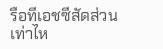รือทีเอชซีสัดส่วนเท่าไห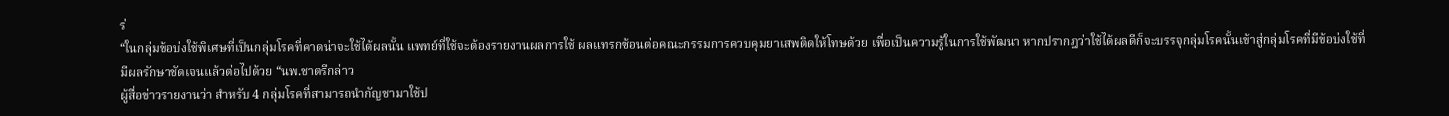ร่
“ในกลุ่มข้อบ่งใช้พิเศษที่เป็นกลุ่มโรคที่คาดน่าจะใช้ได้ผลนั้น แพทย์ที่ใช้จะต้องรายงานผลการใช้ ผลแทรกซ้อนต่อคณะกรรมการควบคุมยาเสพติดให้โทษด้วย เพื่อเป็นความรู้ในการใช้พัฒนา หากปรากฎว่าใช้ได้ผลดีก็จะบรรจุกลุ่มโรคนั้นเข้าสู่กลุ่มโรคที่มีข้อบ่งใช้ที่มีผลรักษาชัดเจนแล้วต่อไปด้วย “นพ.ชาตรีกล่าว
ผู้สื่อข่าวรายงานว่า สำหรับ 4 กลุ่มโรคที่สามารถนำกัญชามาใช้ป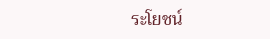ระโยชน์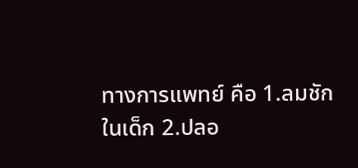ทางการแพทย์ คือ 1.ลมชักในเด็ก 2.ปลอ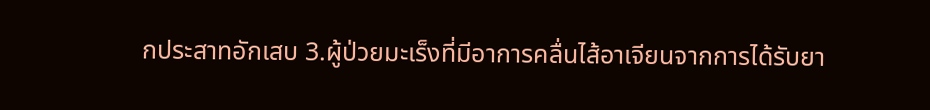กประสาทอักเสบ 3.ผู้ป่วยมะเร็งที่มีอาการคลื่นไส้อาเจียนจากการได้รับยา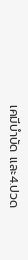เคมีบำบัด และ4.ปวด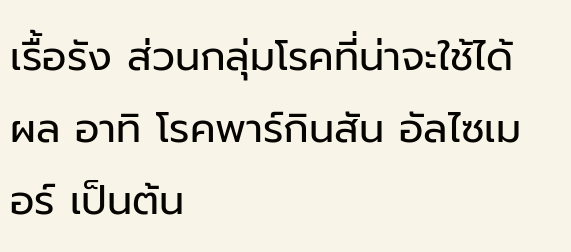เรื้อรัง ส่วนกลุ่มโรคที่น่าจะใช้ได้ผล อาทิ โรคพาร์กินสัน อัลไซเมอร์ เป็นต้น